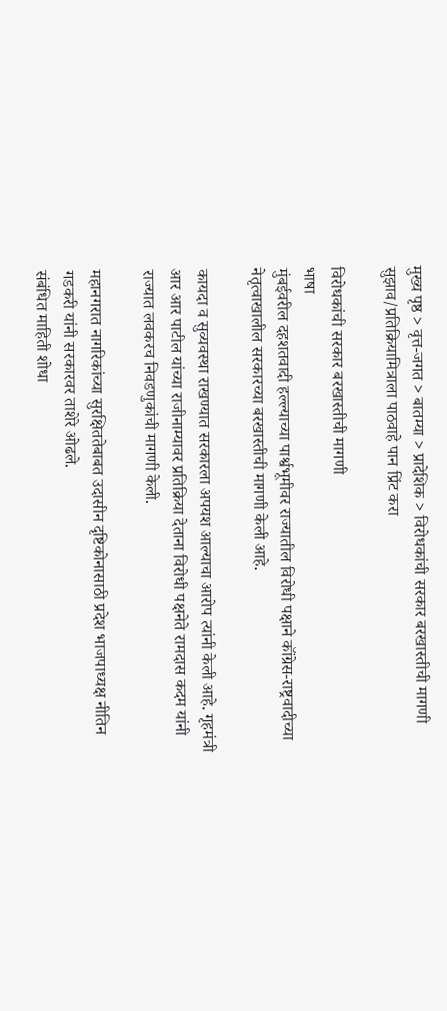मुख्य पृष्ठ > वृत्त-जगत > बातम्या > प्रादेशिक > विरोधकांची सरकार बरखास्तीची मागणी
सुझाव/प्रतिक्रियामित्राला पाठवाहे पान प्रिंट करा

विरोधकांची सरकार बरखास्तीची मागणी
भाषा
मुंबईवरील दहशतवादी हल्ल्याच्या पार्श्वभूमीवर राज्यातील विरोधी पक्षाने कॉंग्रेस-राष्ट्रवादीच्या नेतृत्वाखालील सरकारच्या बरखास्तीची मागणी केली आहे.

कायदा व सुव्यवस्था राखण्यात सरकारला अपयश आल्याचा आरोप त्यांनी केली आहे. गृहमंत्री आर आर पाटील यांच्या राजीनाम्यावर प्रतिक्रिया देताना विरोधी पक्षनेते रामदास कदम यांनी राज्यात लवकरच निवडणुकांची मागणी केली.

महानगरात नागरिकांच्या सुरक्षिततेबाबत उदासीन दृष्टिकोनासाठी प्रदेश भाजपाध्यक्ष नीतिन गडकरी यांनी सरकारवर ताशेरे ओढले.
संबंधित माहिती शोधा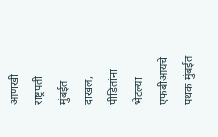आणखी
राष्ट्रपती मुंबईत दाखल, पीडितांना भेटल्या
एफबीआयचे पथक मुंबईत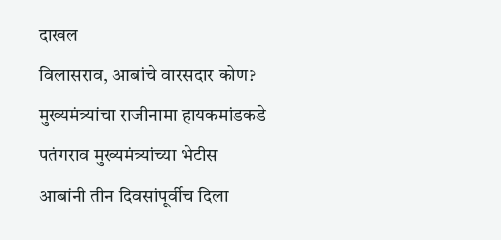दाखल
विलासराव, आबांचे वारसदार कोण?
मुख्‍यमंत्र्यांचा राजीनामा हायकमांडकडे
पतंगराव मुख्यमंत्र्यांच्या भेटीस
आबांनी तीन दिवसांपूर्वीच दिला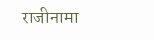राजीनामा